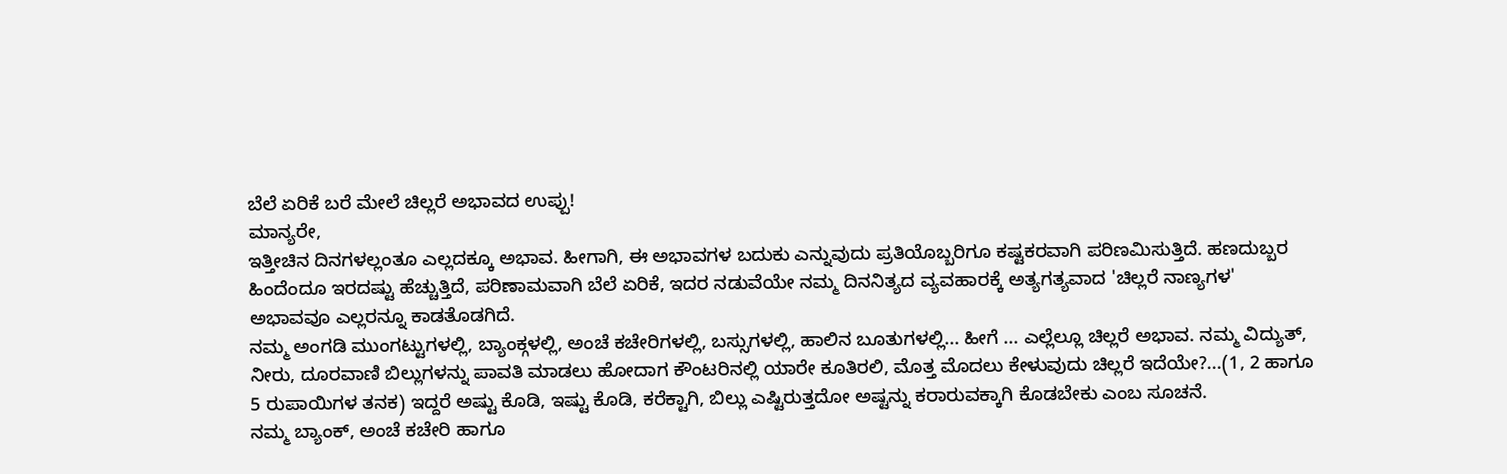ಬೆಲೆ ಏರಿಕೆ ಬರೆ ಮೇಲೆ ಚಿಲ್ಲರೆ ಅಭಾವದ ಉಪ್ಪು!
ಮಾನ್ಯರೇ,
ಇತ್ತೀಚಿನ ದಿನಗಳಲ್ಲಂತೂ ಎಲ್ಲದಕ್ಕೂ ಅಭಾವ. ಹೀಗಾಗಿ, ಈ ಅಭಾವಗಳ ಬದುಕು ಎನ್ನುವುದು ಪ್ರತಿಯೊಬ್ಬರಿಗೂ ಕಷ್ಟಕರವಾಗಿ ಪರಿಣಮಿಸುತ್ತಿದೆ. ಹಣದುಬ್ಬರ ಹಿಂದೆಂದೂ ಇರದಷ್ಟು ಹೆಚ್ಚುತ್ತಿದೆ, ಪರಿಣಾಮವಾಗಿ ಬೆಲೆ ಏರಿಕೆ, ಇದರ ನಡುವೆಯೇ ನಮ್ಮ ದಿನನಿತ್ಯದ ವ್ಯವಹಾರಕ್ಕೆ ಅತ್ಯಗತ್ಯವಾದ 'ಚಿಲ್ಲರೆ ನಾಣ್ಯಗಳ' ಅಭಾವವೂ ಎಲ್ಲರನ್ನೂ ಕಾಡತೊಡಗಿದೆ.
ನಮ್ಮ ಅಂಗಡಿ ಮುಂಗಟ್ಟುಗಳಲ್ಲಿ, ಬ್ಯಾಂಕ್ಗಳಲ್ಲಿ, ಅಂಚೆ ಕಚೇರಿಗಳಲ್ಲಿ, ಬಸ್ಸುಗಳಲ್ಲಿ, ಹಾಲಿನ ಬೂತುಗಳಲ್ಲಿ... ಹೀಗೆ ... ಎಲ್ಲೆಲ್ಲೂ ಚಿಲ್ಲರೆ ಅಭಾವ. ನಮ್ಮ ವಿದ್ಯುತ್, ನೀರು, ದೂರವಾಣಿ ಬಿಲ್ಲುಗಳನ್ನು ಪಾವತಿ ಮಾಡಲು ಹೋದಾಗ ಕೌಂಟರಿನಲ್ಲಿ ಯಾರೇ ಕೂತಿರಲಿ, ಮೊತ್ತ ಮೊದಲು ಕೇಳುವುದು ಚಿಲ್ಲರೆ ಇದೆಯೇ?...(1, 2 ಹಾಗೂ 5 ರುಪಾಯಿಗಳ ತನಕ) ಇದ್ದರೆ ಅಷ್ಟು ಕೊಡಿ, ಇಷ್ಟು ಕೊಡಿ, ಕರೆಕ್ಟಾಗಿ, ಬಿಲ್ಲು ಎಷ್ಟಿರುತ್ತದೋ ಅಷ್ಟನ್ನು ಕರಾರುವಕ್ಕಾಗಿ ಕೊಡಬೇಕು ಎಂಬ ಸೂಚನೆ.
ನಮ್ಮ ಬ್ಯಾಂಕ್, ಅಂಚೆ ಕಚೇರಿ ಹಾಗೂ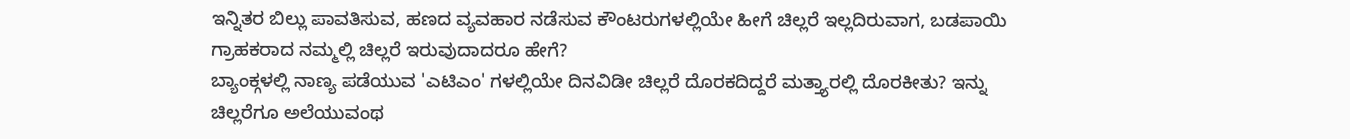ಇನ್ನಿತರ ಬಿಲ್ಲು ಪಾವತಿಸುವ, ಹಣದ ವ್ಯವಹಾರ ನಡೆಸುವ ಕೌಂಟರುಗಳಲ್ಲಿಯೇ ಹೀಗೆ ಚಿಲ್ಲರೆ ಇಲ್ಲದಿರುವಾಗ, ಬಡಪಾಯಿ ಗ್ರಾಹಕರಾದ ನಮ್ಮಲ್ಲಿ ಚಿಲ್ಲರೆ ಇರುವುದಾದರೂ ಹೇಗೆ?
ಬ್ಯಾಂಕ್ಗಳಲ್ಲಿ ನಾಣ್ಯ ಪಡೆಯುವ 'ಎಟಿಎಂ' ಗಳಲ್ಲಿಯೇ ದಿನವಿಡೀ ಚಿಲ್ಲರೆ ದೊರಕದಿದ್ದರೆ ಮತ್ತ್ಯಾರಲ್ಲಿ ದೊರಕೀತು? ಇನ್ನು ಚಿಲ್ಲರೆಗೂ ಅಲೆಯುವಂಥ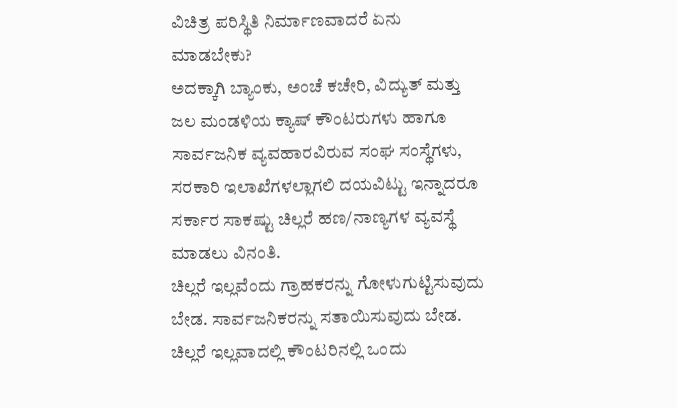ವಿಚಿತ್ರ ಪರಿಸ್ಥಿತಿ ನಿರ್ಮಾಣವಾದರೆ ಏನು ಮಾಡಬೇಕು?
ಅದಕ್ಕಾಗಿ ಬ್ಯಾಂಕು, ಅಂಚೆ ಕಚೇರಿ, ವಿದ್ಯುತ್ ಮತ್ತು ಜಲ ಮಂಡಳಿಯ ಕ್ಯಾಷ್ ಕೌಂಟರುಗಳು ಹಾಗೂ ಸಾರ್ವಜನಿಕ ವ್ಯವಹಾರವಿರುವ ಸಂಘ ಸಂಸ್ಥೆಗಳು, ಸರಕಾರಿ ಇಲಾಖೆಗಳಲ್ಲಾಗಲಿ ದಯವಿಟ್ಟು ಇನ್ನಾದರೂ ಸರ್ಕಾರ ಸಾಕಷ್ಟು ಚಿಲ್ಲರೆ ಹಣ/ನಾಣ್ಯಗಳ ವ್ಯವಸ್ಥೆ ಮಾಡಲು ವಿನಂತಿ.
ಚಿಲ್ಲರೆ ಇಲ್ಲವೆಂದು ಗ್ರಾಹಕರನ್ನು ಗೋಳುಗುಟ್ಟಿಸುವುದು ಬೇಡ. ಸಾರ್ವಜನಿಕರನ್ನು ಸತಾಯಿಸುವುದು ಬೇಡ. ಚಿಲ್ಲರೆ ಇಲ್ಲವಾದಲ್ಲಿ ಕೌಂಟರಿನಲ್ಲಿ ಒಂದು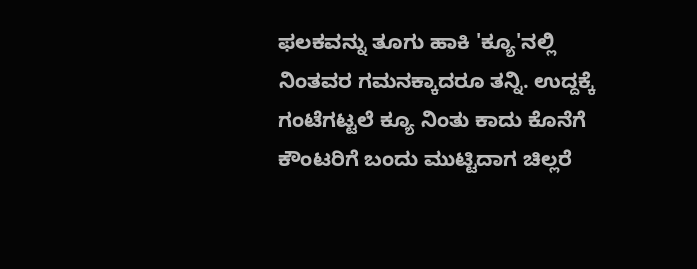ಫಲಕವನ್ನು ತೂಗು ಹಾಕಿ 'ಕ್ಯೂ'ನಲ್ಲಿ ನಿಂತವರ ಗಮನಕ್ಕಾದರೂ ತನ್ನಿ. ಉದ್ದಕ್ಕೆ ಗಂಟೆಗಟ್ಟಲೆ ಕ್ಯೂ ನಿಂತು ಕಾದು ಕೊನೆಗೆ ಕೌಂಟರಿಗೆ ಬಂದು ಮುಟ್ಟಿದಾಗ ಚಿಲ್ಲರೆ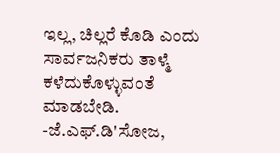ಇಲ್ಲ, ಚಿಲ್ಲರೆ ಕೊಡಿ ಎಂದು ಸಾರ್ವಜನಿಕರು ತಾಳ್ಮೆ ಕಳೆದುಕೊಳ್ಳುವಂತೆ ಮಾಡಬೇಡಿ.
-ಜೆ.ಎಫ್.ಡಿ'ಸೋಜ,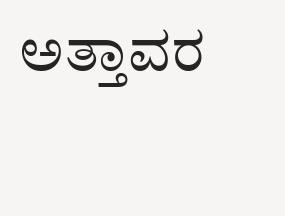ಅತ್ತಾವರ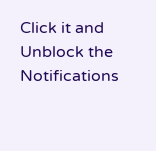Click it and Unblock the Notifications